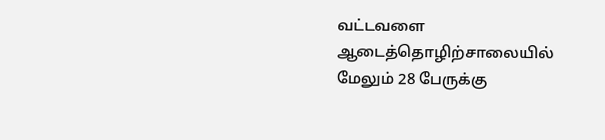வட்டவளை ஆடைத்தொழிற்சாலையில் மேலும் 28 பேருக்கு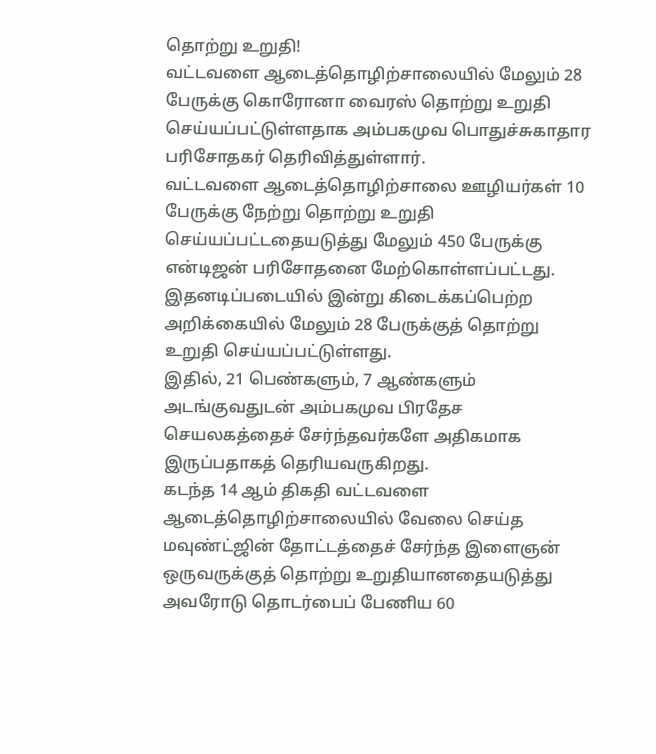தொற்று உறுதி!
வட்டவளை ஆடைத்தொழிற்சாலையில் மேலும் 28 பேருக்கு கொரோனா வைரஸ் தொற்று உறுதி செய்யப்பட்டுள்ளதாக அம்பகமுவ பொதுச்சுகாதார பரிசோதகர் தெரிவித்துள்ளார்.
வட்டவளை ஆடைத்தொழிற்சாலை ஊழியர்கள் 10 பேருக்கு நேற்று தொற்று உறுதி செய்யப்பட்டதையடுத்து மேலும் 450 பேருக்கு என்டிஜன் பரிசோதனை மேற்கொள்ளப்பட்டது.
இதனடிப்படையில் இன்று கிடைக்கப்பெற்ற அறிக்கையில் மேலும் 28 பேருக்குத் தொற்று உறுதி செய்யப்பட்டுள்ளது.
இதில், 21 பெண்களும், 7 ஆண்களும் அடங்குவதுடன் அம்பகமுவ பிரதேச செயலகத்தைச் சேர்ந்தவர்களே அதிகமாக இருப்பதாகத் தெரியவருகிறது.
கடந்த 14 ஆம் திகதி வட்டவளை ஆடைத்தொழிற்சாலையில் வேலை செய்த மவுண்ட்ஜின் தோட்டத்தைச் சேர்ந்த இளைஞன் ஒருவருக்குத் தொற்று உறுதியானதையடுத்து அவரோடு தொடர்பைப் பேணிய 60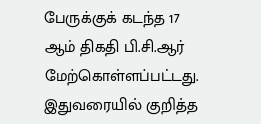பேருக்குக் கடந்த 17 ஆம் திகதி பி.சி.ஆர் மேற்கொள்ளப்பட்டது.
இதுவரையில் குறித்த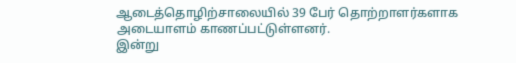ஆடைத்தொழிற்சாலையில் 39 பேர் தொற்றாளர்களாக அடையாளம் காணப்பட்டுள்ளனர்.
இன்று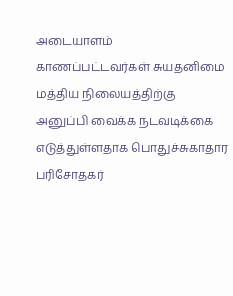அடையாளம் காணப்பட்டவர்கள் சுயதனிமை மத்திய நிலையத்திற்கு அனுப்பி வைக்க நடவடிக்கை எடுத்துள்ளதாக பொதுச்சுகாதார பரிசோதகர்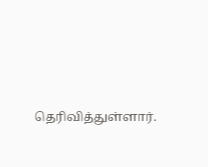தெரிவித்துள்ளார்.